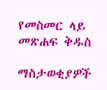የመስመር ላይ መጽሐፍ ቅዱስ

ማስታወቂያዎች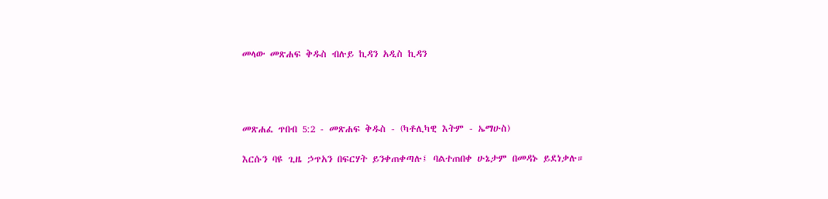መላው መጽሐፍ ቅዱስ ብሉይ ኪዳን አዲስ ኪዳን




መጽሐፈ ጥበብ 5:2 - መጽሐፍ ቅዱስ - (ካቶሊካዊ እትም - ኤማሁስ)

እርሱን ባዩ ጊዜ ኃጥአን በፍርሃት ይንቀጠቀጣሉ፤ ባልተጠበቀ ሁኔታም በመዳኑ ይደነቃሉ።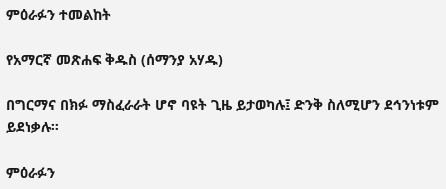ምዕራፉን ተመልከት

የአማርኛ መጽሐፍ ቅዱስ (ሰማንያ አሃዱ)

በግርማና በክፉ ማስፈራራት ሆኖ ባዩት ጊዜ ይታወካሉ፤ ድንቅ ስለሚሆን ደኅንነቱም ይደነቃሉ።

ምዕራፉን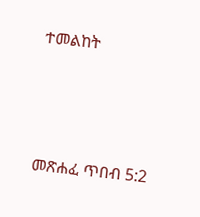ተመልከት



መጽሐፈ ጥበብ 5:2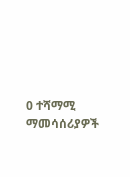0 ተሻማሚ ማመሳሰሪያዎች